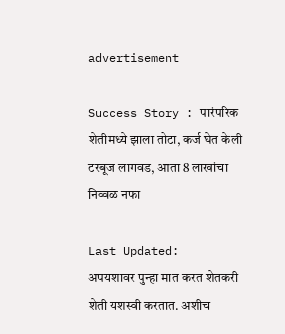advertisement

Success Story : पारंपरिक शेतीमध्ये झाला तोटा, कर्ज घेत केली टरबूज लागवड, आता 8 लाखांचा निव्वळ नफा

Last Updated:
अपयशावर पुन्हा मात करत शेतकरी शेती यशस्वी करतात. अशीच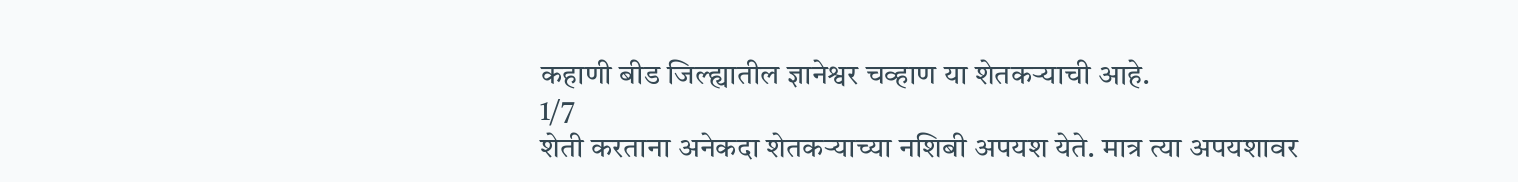कहाणी बीड जिल्ह्यातील ज्ञानेश्वर चव्हाण या शेतकऱ्याची आहे.
1/7
शेती करताना अनेकदा शेतकऱ्याच्या नशिबी अपयश येते. मात्र त्या अपयशावर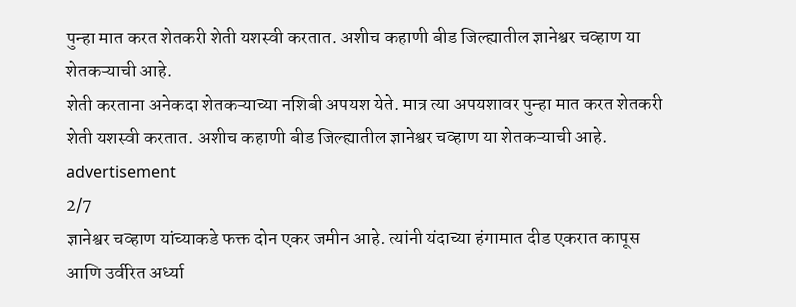पुन्हा मात करत शेतकरी शेती यशस्वी करतात. अशीच कहाणी बीड जिल्ह्यातील ज्ञानेश्वर चव्हाण या शेतकऱ्याची आहे.
शेती करताना अनेकदा शेतकऱ्याच्या नशिबी अपयश येते. मात्र त्या अपयशावर पुन्हा मात करत शेतकरी शेती यशस्वी करतात. अशीच कहाणी बीड जिल्ह्यातील ज्ञानेश्वर चव्हाण या शेतकऱ्याची आहे.
advertisement
2/7
ज्ञानेश्वर चव्हाण यांच्याकडे फक्त दोन एकर जमीन आहे. त्यांनी यंदाच्या हंगामात दीड एकरात कापूस आणि उर्वरित अर्ध्या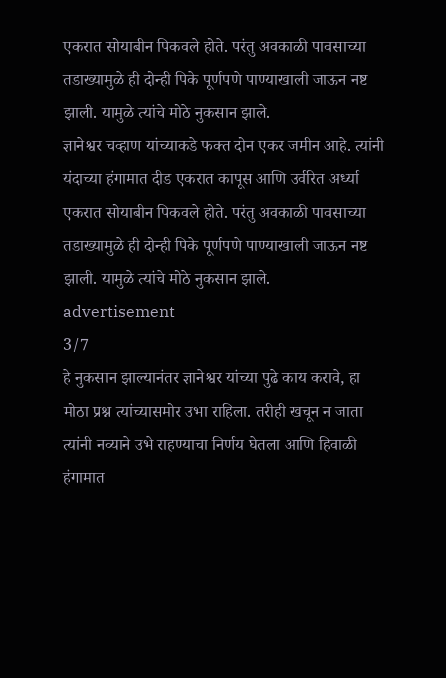एकरात सोयाबीन पिकवले होते. परंतु अवकाळी पावसाच्या तडाख्यामुळे ही दोन्ही पिके पूर्णपणे पाण्याखाली जाऊन नष्ट झाली. यामुळे त्यांचे मोठे नुकसान झाले.
ज्ञानेश्वर चव्हाण यांच्याकडे फक्त दोन एकर जमीन आहे. त्यांनी यंदाच्या हंगामात दीड एकरात कापूस आणि उर्वरित अर्ध्या एकरात सोयाबीन पिकवले होते. परंतु अवकाळी पावसाच्या तडाख्यामुळे ही दोन्ही पिके पूर्णपणे पाण्याखाली जाऊन नष्ट झाली. यामुळे त्यांचे मोठे नुकसान झाले.
advertisement
3/7
हे नुकसान झाल्यानंतर ज्ञानेश्वर यांच्या पुढे काय करावे, हा मोठा प्रश्न त्यांच्यासमोर उभा राहिला. तरीही खचून न जाता त्यांनी नव्याने उभे राहण्याचा निर्णय घेतला आणि हिवाळी हंगामात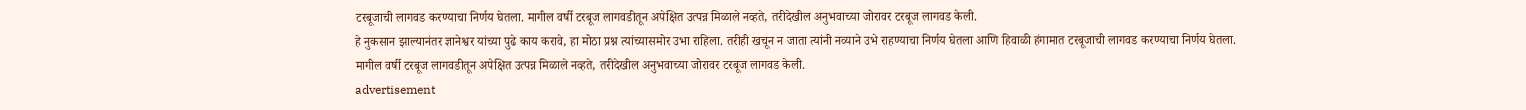टरबूजाची लागवड करण्याचा निर्णय घेतला. मागील वर्षी टरबूज लागवडीतून अपेक्षित उत्पन्न मिळाले नव्हते, तरीदेखील अनुभवाच्या जोरावर टरबूज लागवड केली.
हे नुकसान झाल्यानंतर ज्ञानेश्वर यांच्या पुढे काय करावे, हा मोठा प्रश्न त्यांच्यासमोर उभा राहिला. तरीही खचून न जाता त्यांनी नव्याने उभे राहण्याचा निर्णय घेतला आणि हिवाळी हंगामात टरबूजाची लागवड करण्याचा निर्णय घेतला. मागील वर्षी टरबूज लागवडीतून अपेक्षित उत्पन्न मिळाले नव्हते, तरीदेखील अनुभवाच्या जोरावर टरबूज लागवड केली.
advertisement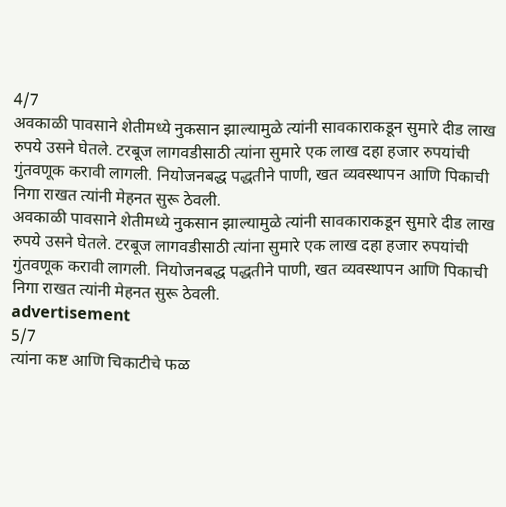4/7
अवकाळी पावसाने शेतीमध्ये नुकसान झाल्यामुळे त्यांनी सावकाराकडून सुमारे दीड लाख रुपये उसने घेतले. टरबूज लागवडीसाठी त्यांना सुमारे एक लाख दहा हजार रुपयांची गुंतवणूक करावी लागली. नियोजनबद्ध पद्धतीने पाणी, खत व्यवस्थापन आणि पिकाची निगा राखत त्यांनी मेहनत सुरू ठेवली.
अवकाळी पावसाने शेतीमध्ये नुकसान झाल्यामुळे त्यांनी सावकाराकडून सुमारे दीड लाख रुपये उसने घेतले. टरबूज लागवडीसाठी त्यांना सुमारे एक लाख दहा हजार रुपयांची गुंतवणूक करावी लागली. नियोजनबद्ध पद्धतीने पाणी, खत व्यवस्थापन आणि पिकाची निगा राखत त्यांनी मेहनत सुरू ठेवली.
advertisement
5/7
त्यांना कष्ट आणि चिकाटीचे फळ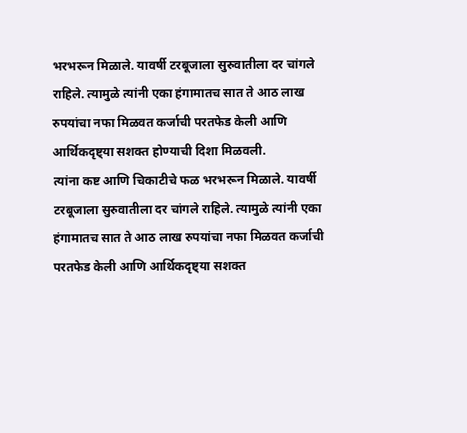भरभरून मिळाले. यावर्षी टरबूजाला सुरुवातीला दर चांगले राहिले. त्यामुळे त्यांनी एका हंगामातच सात ते आठ लाख रुपयांचा नफा मिळवत कर्जाची परतफेड केली आणि आर्थिकदृष्ट्या सशक्त होण्याची दिशा मिळवली.
त्यांना कष्ट आणि चिकाटीचे फळ भरभरून मिळाले. यावर्षी टरबूजाला सुरुवातीला दर चांगले राहिले. त्यामुळे त्यांनी एका हंगामातच सात ते आठ लाख रुपयांचा नफा मिळवत कर्जाची परतफेड केली आणि आर्थिकदृष्ट्या सशक्त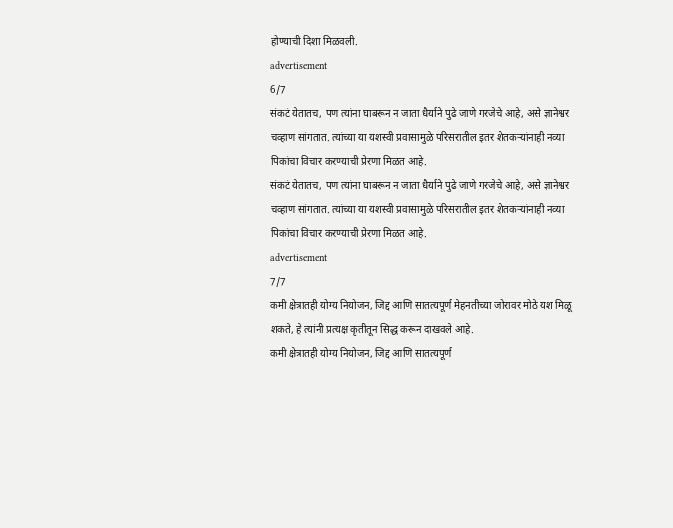होण्याची दिशा मिळवली.
advertisement
6/7
संकटं येतातच, पण त्यांना घाबरून न जाता धैर्याने पुढे जाणे गरजेचे आहे, असे ज्ञानेश्वर चव्हाण सांगतात. त्यांच्या या यशस्वी प्रवासामुळे परिसरातील इतर शेतकऱ्यांनाही नव्या पिकांचा विचार करण्याची प्रेरणा मिळत आहे.
संकटं येतातच, पण त्यांना घाबरून न जाता धैर्याने पुढे जाणे गरजेचे आहे, असे ज्ञानेश्वर चव्हाण सांगतात. त्यांच्या या यशस्वी प्रवासामुळे परिसरातील इतर शेतकऱ्यांनाही नव्या पिकांचा विचार करण्याची प्रेरणा मिळत आहे.
advertisement
7/7
कमी क्षेत्रातही योग्य नियोजन, जिद्द आणि सातत्यपूर्ण मेहनतीच्या जोरावर मोठे यश मिळू शकते, हे त्यांनी प्रत्यक्ष कृतीतून सिद्ध करून दाखवले आहे.
कमी क्षेत्रातही योग्य नियोजन, जिद्द आणि सातत्यपूर्ण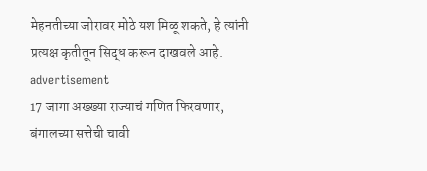मेहनतीच्या जोरावर मोठे यश मिळू शकते, हे त्यांनी प्रत्यक्ष कृतीतून सिद्ध करून दाखवले आहे.
advertisement
17 जागा अख्ख्या राज्याचं गणित फिरवणार, बंगालच्या सत्तेची चावी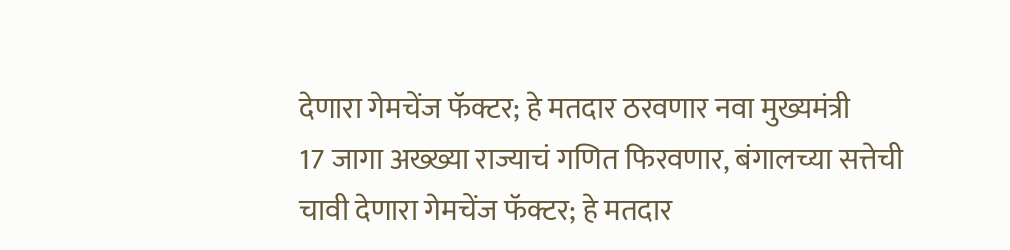देणारा गेमचेंज फॅक्टर; हे मतदार ठरवणार नवा मुख्यमंत्री
17 जागा अख्ख्या राज्याचं गणित फिरवणार, बंगालच्या सत्तेची चावी देणारा गेमचेंज फॅक्टर; हे मतदार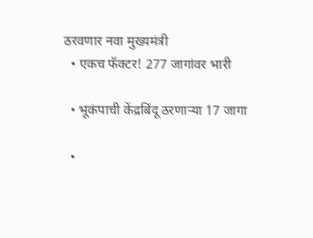ठरवणार नवा मुख्यमंत्री
  • एकच फॅक्टर! 277 जागांवर भारी

  • भूकंपाची केंद्रबिंदू ठरणाऱ्या 17 जागा

  •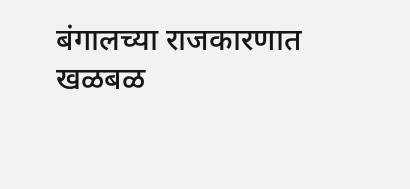बंगालच्या राजकारणात खळबळ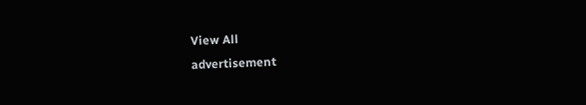View All
advertisement